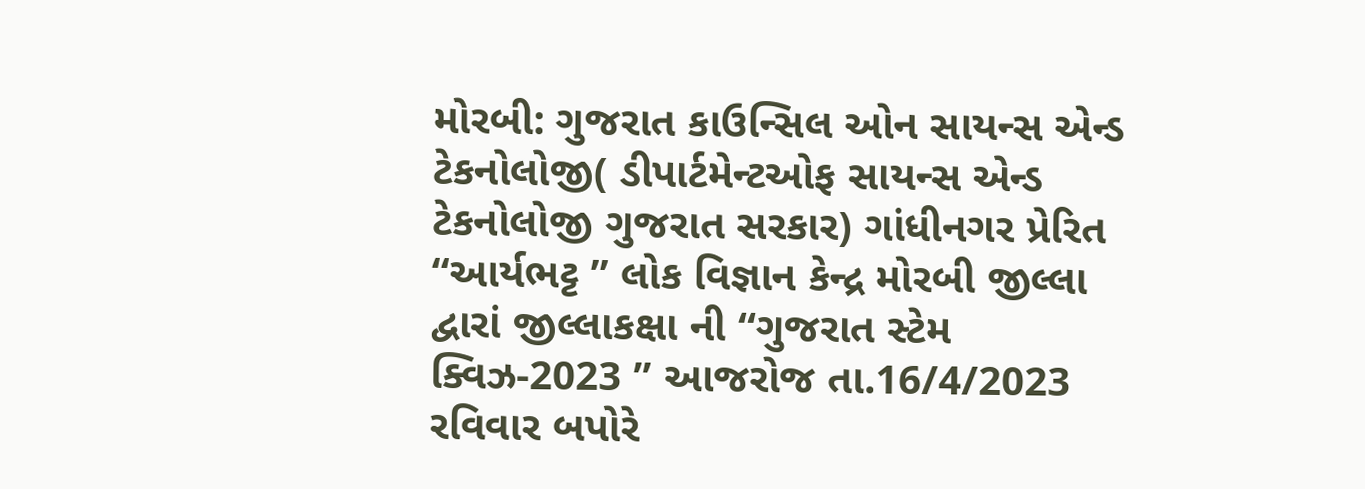મોરબી: ગુજરાત કાઉન્સિલ ઓન સાયન્સ એન્ડ ટેકનોલોજી( ડીપાર્ટમેન્ટઓફ સાયન્સ એન્ડ ટેકનોલોજી ગુજરાત સરકાર) ગાંધીનગર પ્રેરિત “આર્યભટ્ટ ” લોક વિજ્ઞાન કેન્દ્ર મોરબી જીલ્લા દ્વારાં જીલ્લાકક્ષા ની “ગુજરાત સ્ટેમ ક્વિઝ-2023 ” આજરોજ તા.16/4/2023 રવિવાર બપોરે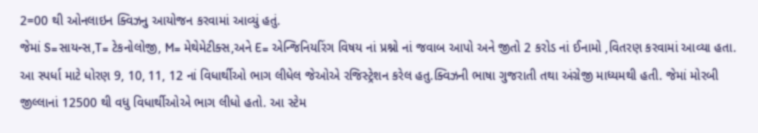2=00 થી ઓનલાઇન ક્વિઝનુ આયોજન કરવામાં આવ્યું હતું.
જેમાં S=સાયન્સ,T= ટેકનોલોજી, M= મેથેમેટીક્સ,અને E= એન્જિનિયરિંગ વિષય નાં પ્રશ્નો નાં જવાબ આપો અને જીતો 2 કરોડ નાં ઈનામો ,વિતરણ કરવામાં આવ્યા હતા.
આ સ્પર્ધા માટે ધોરણ 9, 10, 11, 12 નાં વિધાર્થીઓ ભાગ લીધેલ જેઓએ રજિસ્ટ્રેશન કરેલ હતુ.ક્વિઝની ભાષા ગુજરાતી તથા અંગ્રેજી માધ્યમથી હતી. જેમાં મોરબી જીલ્લાનાં 12500 થી વધુ વિધાર્થીઓએ ભાગ લીધો હતો. આ સ્ટેમ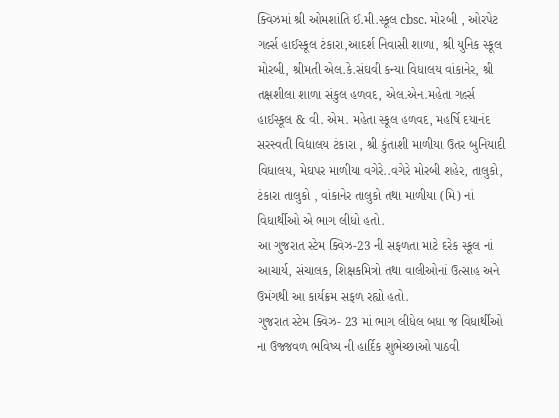ક્વિઝમાં શ્રી ઓમશાંતિ ઈ.મી.સ્કૂલ cbsc. મોરબી , ઓરપેટ ગર્લ્સ હાઈસ્કૂલ ટંકારા,આદર્શ નિવાસી શાળા, શ્રી યુનિક સ્કૂલ મોરબી, શ્રીમતી એલ.કે.સંઘવી કન્યા વિધાલય વાંકાનેર, શ્રી તક્ષશીલા શાળા સંકુલ હળવદ, એલ.એન.મહેતા ગર્લ્સ હાઈસ્કૂલ & વી. એમ. મહેતા સ્કૂલ હળવદ, મહર્ષિ દયાનંદ સરસ્વતી વિદ્યાલય ટંકારા , શ્રી કુંતાશી માળીયા ઉતર બુનિયાદી વિધાલય, મેઘપર માળીયા વગેરે..વગેરે મોરબી શહેર, તાલુકો, ટંકારા તાલુકો , વાંકાનેર તાલુકો તથા માળીયા (મિ) નાં વિધાર્થીઓ એ ભાગ લીધો હતો.
આ ગુજરાત સ્ટેમ ક્વિઝ-23 ની સફળતા માટે દરેક સ્કૂલ નાં આચાર્ય, સંચાલક, શિક્ષકમિત્રો તથા વાલીઓનાં ઉત્સાહ અને ઉમંગથી આ કાર્યક્રમ સફળ રહ્યો હતો.
ગુજરાત સ્ટેમ ક્વિઝ- 23 માં ભાગ લીધેલ બધા જ વિધાર્થીઓ ના ઉજ્જવળ ભવિષ્ય ની હાર્દિક શુભેચ્છાઓ પાઠવી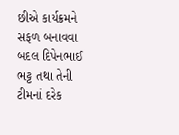છીએ કાર્યક્રમને સફળ બનાવવા બદલ દિપેનભાઈ ભટ્ટ તથા તેની ટીમનાં દરેક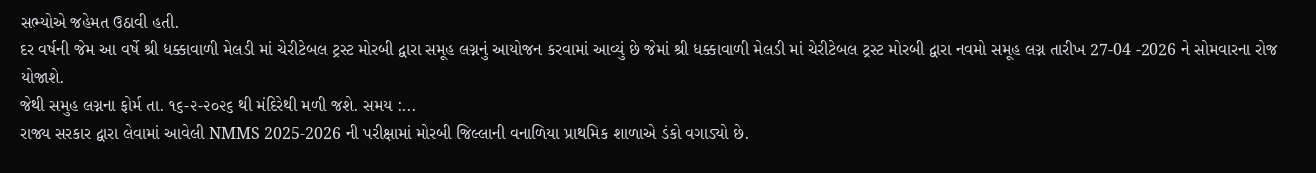સભ્યોએ જહેમત ઉઠાવી હતી.
દર વર્ષની જેમ આ વર્ષે શ્રી ધક્કાવાળી મેલડી માં ચેરીટેબલ ટ્રસ્ટ મોરબી દ્વારા સમૂહ લગ્નનું આયોજન કરવામાં આવ્યું છે જેમાં શ્રી ધક્કાવાળી મેલડી માં ચેરીટેબલ ટ્રસ્ટ મોરબી દ્વારા નવમો સમૂહ લગ્ન તારીખ 27-04 -2026 ને સોમવારના રોજ યોજાશે.
જેથી સમુહ લગ્નના ફોર્મ તા. ૧૬-૨-૨૦૨૬ થી મંદિરેથી મળી જશે. સમય :...
રાજ્ય સરકાર દ્વારા લેવામાં આવેલી NMMS 2025-2026 ની પરીક્ષામાં મોરબી જિલ્લાની વનાળિયા પ્રાથમિક શાળાએ ડંકો વગાડ્યો છે.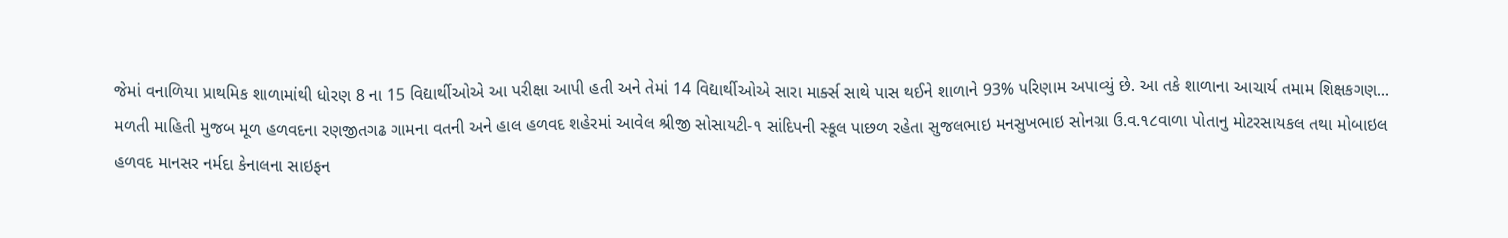જેમાં વનાળિયા પ્રાથમિક શાળામાંથી ધોરણ 8 ના 15 વિદ્યાર્થીઓએ આ પરીક્ષા આપી હતી અને તેમાં 14 વિદ્યાર્થીઓએ સારા માર્ક્સ સાથે પાસ થઈને શાળાને 93% પરિણામ અપાવ્યું છે. આ તકે શાળાના આચાર્ય તમામ શિક્ષકગણ...
મળતી માહિતી મુજબ મૂળ હળવદના રણજીતગઢ ગામના વતની અને હાલ હળવદ શહેરમાં આવેલ શ્રીજી સોસાયટી-૧ સાંદિપની સ્કૂલ પાછળ રહેતા સુજલભાઇ મનસુખભાઇ સોનગ્રા ઉ.વ.૧૮વાળા પોતાનુ મોટરસાયકલ તથા મોબાઇલ હળવદ માનસર નર્મદા કેનાલના સાઇફન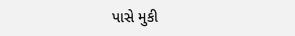પાસે મુકી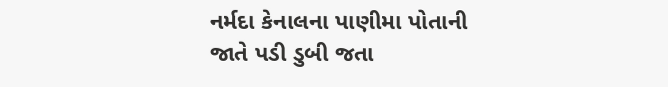નર્મદા કેનાલના પાણીમા પોતાની જાતે પડી ડુબી જતા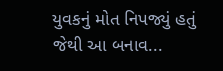યુવકનું મોત નિપજ્યું હતું જેથી આ બનાવ...